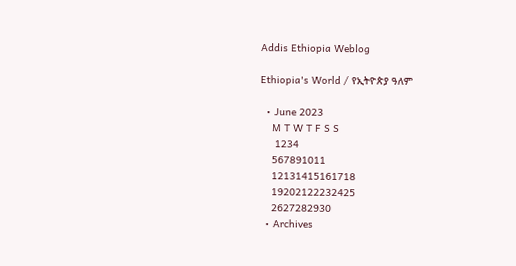Addis Ethiopia Weblog

Ethiopia's World / የኢትዮጵያ ዓለም

  • June 2023
    M T W T F S S
     1234
    567891011
    12131415161718
    19202122232425
    2627282930
  • Archives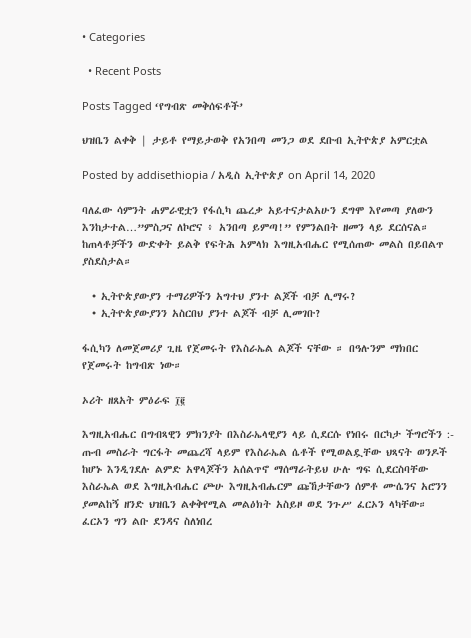• Categories

  • Recent Posts

Posts Tagged ‘የግብጽ መቅሰፍቶች’

ህዝቤን ልቀቅ | ታይቶ የማይታወቅ የአንበጣ መንጋ ወደ ደቡብ ኢትዮጵያ አምርቷል

Posted by addisethiopia / አዲስ ኢትዮጵያ on April 14, 2020

ባለፈው ሳምንት ሐምራዊቷን የፋሲካ ጨረቃ አይተናታልአሁን ደግሞ እየመጣ ያለውን እንከታተል…”ምስጋና ለኮሮና ፥ አንበጣ ይምጣ!” የምንልበት ዘመን ላይ ደርሰናል። ከጠላቶቻችን ውድቀት ይልቅ የፍትሕ አምላክ እግዚአብሔር የሚሰጠው መልስ በይበልጥ ያስደስታል።

  • ኢትዮጵያውያን ተማሪዎችን አግተህ ያንተ ልጆች ብቻ ሊማሩ?
  • ኢትዮጵያውያንን አስርበህ ያንተ ልጆች ብቻ ሊመገቡ?

ፋሲካን ለመጀመሪያ ጊዜ የጀመሩት የእስራኤል ልጆች ናቸው ። በዓሉንም ማክበር የጀመሩት ከግብጽ ነው።

ኦሪት ዘጸአት ምዕራፍ ፲፪

እግዚአብሔር በግብጻዊን ምክንያት በእስራኤላዊያን ላይ ሲደርሱ የነበሩ በርካታ ችግሮችን :- ጡብ መስራት ግርፋት መጨረሻ ላይም የእስራኤል ሴቶች የሚወልዷቸው ህጻናት ወንዶች ከሆኑ እንዲገደሉ ልምድ አዋላጆችን አሰልጥኖ ማሰማራትይህ ሁሉ ግፍ ሲደርስባቸው እስራኤል ወደ እግዚአብሔር ጮሁ እግዚአብሔርም ጩኸታቸውን ሰምቶ ሙሴንና አሮንን ያመልከኝ ዘንድ ህዝቤን ልቀቅየሚል መልዕክት አስይዞ ወደ ንጉሥ ፈርኦን ላካቸው። ፈርኦን ግን ልቡ ደንዳና ስለነበረ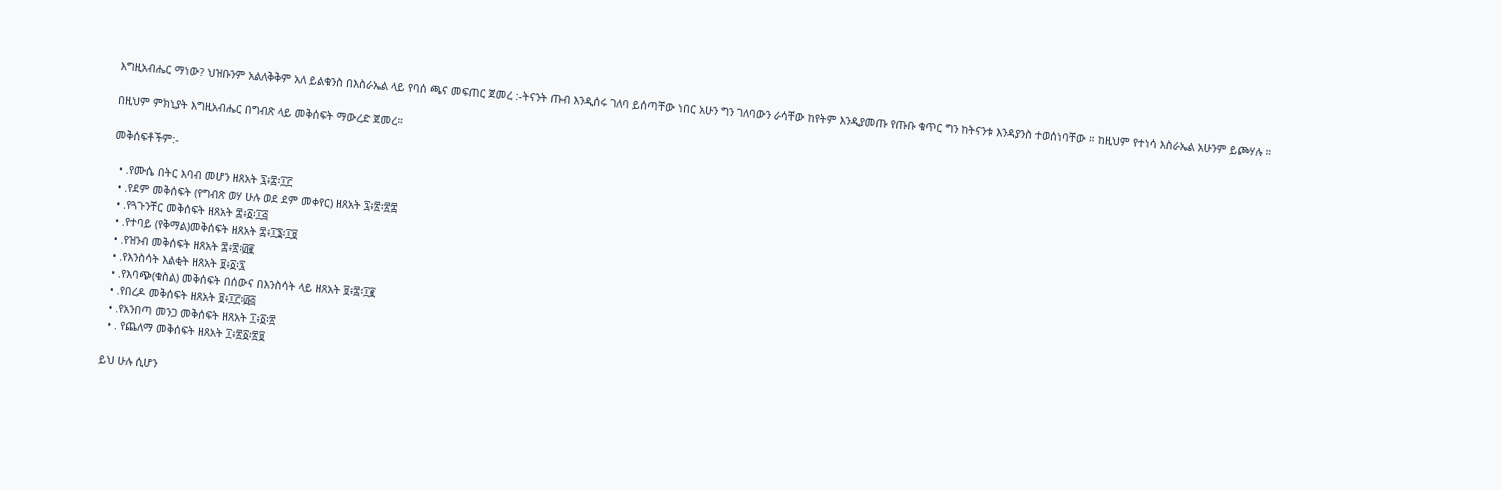እግዚአብሔር ማነው? ህዝቡንም አልለቅቅም አለ ይልቁንስ በእስራኤል ላይ የባሰ ጫና መፍጠር ጀመረ :-ትናንት ጡብ እንዲሰሩ ገለባ ይሰጣቸው ነበር አሁን ግን ገለባውን ራሳቸው ከየትም እንዲያመጡ የጡቡ ቁጥር ግን ከትናንቱ እንዳያንስ ተወሰነባቸው ። ከዚህም የተነሳ እስራኤል አሁንም ይጮሃሉ ።

በዚህም ምክኒያት እግዚአብሔር በግብጽ ላይ መቅሰፍት ማውረድ ጀመረ።

መቅሰፍቶችም:-

  • .የሙሴ በትር እባብ መሆን ዘጸአት ፯፥፰፡፲፫
  • .የደም መቅሰፍት (የግብጽ ወሃ ሁሉ ወደ ደም መቀየር) ዘጸአት ፯፥፳፡፳፰
  • .የጓጉንቸር መቅሰፍት ዘጸአት ፰፥፩፡፲፭
  • .የተባይ (የቅማል)መቅሰፍት ዘጸአት ፰፥፲፮፡፲፱
  • .የዝንብ መቅሰፍት ዘጸአት ፰፥፳፡፴፪
  • .የእንስሳት እልቂት ዘጸአት ፱፥፩፡፯
  • .የእባጭ(ቁስል) መቅሰፍት በሰውና በእንስሳት ላይ ዘጸአት ፱፥፰፡፲፪
  • .የበረዶ መቅሰፍት ዘጸአት ፱፥፲፫፡፴፭
  • .የአንበጣ መንጋ መቅሰፍት ዘጸአት ፲፥፩፡፳
  • . የጨለማ መቅሰፍት ዘጸአት ፲፥፳፩፡፳፱

ይህ ሁሉ ሲሆን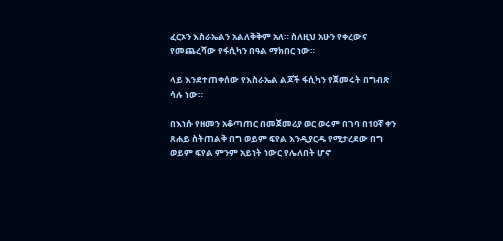ፈርኦን እስራኤልን አልለቅቅም አለ። ስለዚህ አሁን የቀረውና የመጨረሻው የፋሲካን በዓል ማክበር ነው።

ላይ እንደተጠቀሰው የእስራኤል ልጆች ፋሲካን የጀመሩት በግብጽ ሳሉ ነው።

በእነሱ የዘመን አቆጣጠር በመጀመሪያ ወር ወሩም በገባ በ10ኛ ቀን ጸሐይ ስትጠልቅ በግ ወይም ፍየል እንዲያርዱ የሚታረደው በግ ወይም ፍየል ምንም አይነት ነውር የሌለበት ሆኖ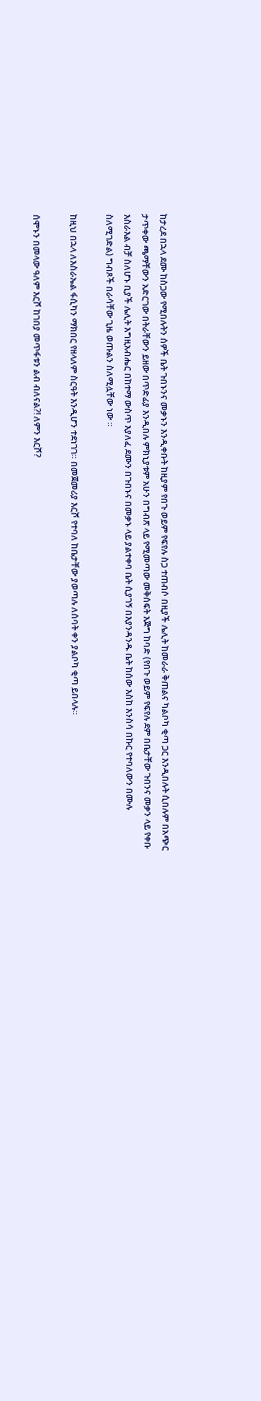ከታረደ በኋላ ደሙ ከስጋው የሚበሉትን ሰዎች ቤት ጉበኑንና መቃኑን እንዲቀቡት ከዚያም የበጉ ወይም የፍየሉ ስጋ ተጠብሶ በዚያች ሌሊት ከመራራ ቅጠልና ካልቦካ ቂጣ ጋር እንዲበሉት ሲበሉም በአጭር ታጥቀው ጫማቸውን አድርገው በትራቸውን ይዘው በጥድፊያ እንዲበሉ ምክኒያቱም አሁን በግብጽ ላይ የሚመጣው መቅሰፍት እጅግ ከባድ (የበጉ ወይም የፍየሉ ደም በቤታቸው ጉበንና መቃን ላይ የቀቡ እስራእል ብቻ ስለሆኑ ቢያች ሌሊት እግዚአብሔር በከተማ ውስጥ እያለፈ ደሙን በጉበኑና በመቃኑ ላይ ያልተቀባ ቤት ሲያገኝ በእያንዳንዱ ቤት ከሰው እስከ እንስሳ በኩር የተባለውን በሙሉ ስለሚገድል) ግብጾች በራሳቸው ጊዜ ወጡልን ስለሚሏቸው ነው ።

ከዚህ በኋላ ለእስራኤል ፋሲካን ማክበር የዘላለም ስርዓት እንዲሆን ተደነገገ። በመጀመሪያ እርሾ የተባለ ከቤታቸው ያወጣሉ ለሰባት ቀን ያልቦካ ቂጣ ይበላሉ።

ሰሞኑን በመላው ዓለም እርሾ ከገበያ መጥፋቱን ልብ ብለናል?! ለምን እርሾ?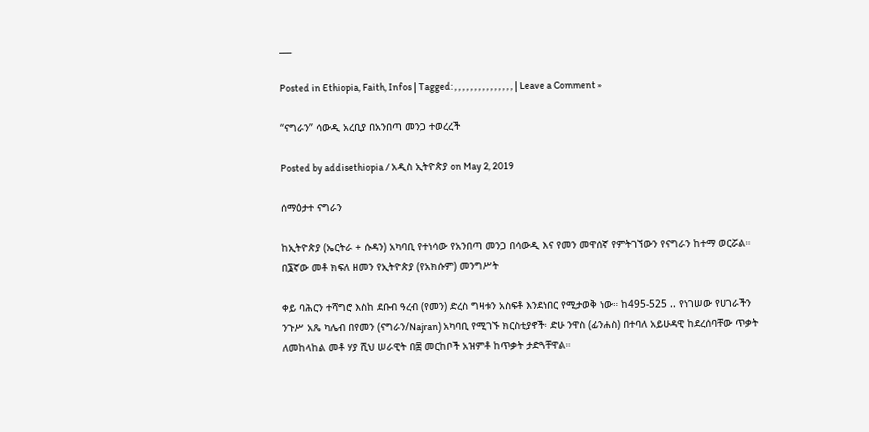___

Posted in Ethiopia, Faith, Infos | Tagged: , , , , , , , , , , , , , , , | Leave a Comment »

“ናግራን” ሳውዲ አረቢያ በአንበጣ መንጋ ተወረረች

Posted by addisethiopia / አዲስ ኢትዮጵያ on May 2, 2019

ሰማዕታተ ናግራን

ከኢትዮጵያ (ኤርትራ + ሱዳን) አካባቢ የተነሳው የአንበጣ መንጋ በሳውዲ እና የመን መዋሰኛ የምትገኘውን የናግራን ከተማ ወርሯል። በ፮ኛው መቶ ክፍለ ዘመን የኢትዮጵያ (የአክሱም) መንግሥት

ቀይ ባሕርን ተሻግሮ እስከ ደቡብ ዓረብ (የመን) ድረስ ግዛቱን አስፍቶ እንደነበር የሚታወቅ ነው። ከ495-525 .. የነገሠው የሀገራችን ንጉሥ አጼ ካሌብ በየመን (ናግራን/Najran) አካባቢ የሚገኙ ክርስቲያኖች፡ ድሁ ንዋስ (ፊንሐስ) በተባለ አይሁዳዊ ከደረሰባቸው ጥቃት ለመከላከል መቶ ሃያ ሺህ ሠራዊት በ፷ መርከቦች አዝምቶ ከጥቃት ታድጓቸዋል።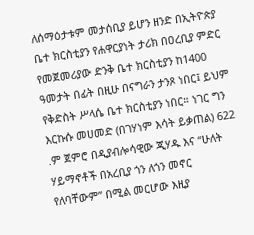ለሰማዕታቱም መታሰቢያ ይሆን ዘንድ በኢትዮጵያ ቤተ ክርስቲያን የሐዋርያነት ታሪክ በዐረቢያ ምድር የመጀመሪያው ድንቅ ቤተ ክርስቲያን ከ1400 ዓመታት በፊት በዚሁ በናግራን ታንጾ ነበር፤ ይህም የቅድስት ሥላሴ ቤተ ክርስቲያን ነበር። ነገር ግን እርኩሱ መሀመድ (በገሃነም እሳት ይቃጠል) 622 .ም ጀምሮ በዲያብሎሳዊው ጂሃዱ እና “ሁለት ሃይማኖቶች በአረቢያ ጎን ለጎን መኖር የለባቸውም” በሚል መርሆው እዚያ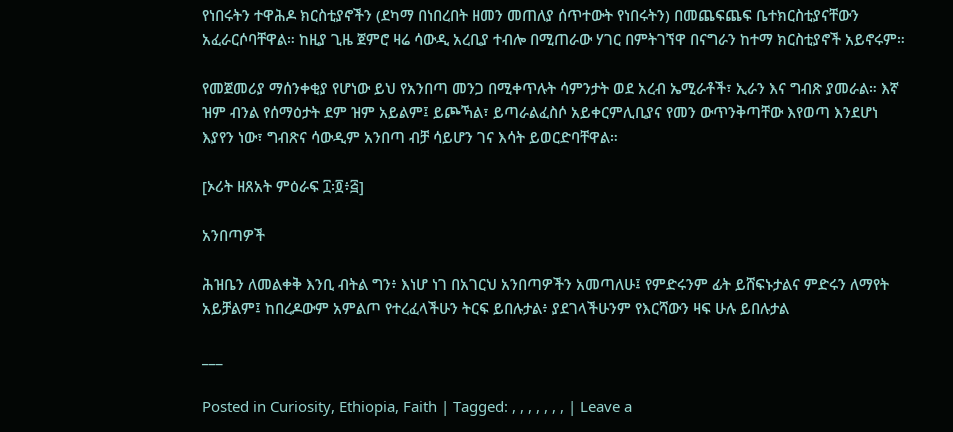የነበሩትን ተዋሕዶ ክርስቲያኖችን (ደካማ በነበረበት ዘመን መጠለያ ሰጥተውት የነበሩትን) በመጨፍጨፍ ቤተክርስቲያናቸውን አፈራርሶባቸዋል። ከዚያ ጊዜ ጀምሮ ዛሬ ሳውዲ አረቢያ ተብሎ በሚጠራው ሃገር በምትገኘዋ በናግራን ከተማ ክርስቲያኖች አይኖሩም።

የመጀመሪያ ማሰንቀቂያ የሆነው ይህ የአንበጣ መንጋ በሚቀጥሉት ሳምንታት ወደ አረብ ኤሚራቶች፣ ኢራን እና ግብጽ ያመራል። እኛ ዝም ብንል የሰማዕታት ደም ዝም አይልም፤ ይጮኻል፣ ይጣራልፈስሶ አይቀርምሊቢያና የመን ውጥንቅጣቸው እየወጣ እንደሆነ እያየን ነው፣ ግብጽና ሳውዲም አንበጣ ብቻ ሳይሆን ገና እሳት ይወርድባቸዋል።

[ኦሪት ዘጸአት ምዕራፍ ፲፡፬፥፭]

አንበጣዎች

ሕዝቤን ለመልቀቅ እንቢ ብትል ግን፥ እነሆ ነገ በአገርህ አንበጣዎችን አመጣለሁ፤ የምድሩንም ፊት ይሸፍኑታልና ምድሩን ለማየት አይቻልም፤ ከበረዶውም አምልጦ የተረፈላችሁን ትርፍ ይበሉታል፥ ያደገላችሁንም የእርሻውን ዛፍ ሁሉ ይበሉታል

___

Posted in Curiosity, Ethiopia, Faith | Tagged: , , , , , , , | Leave a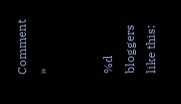Comment »


%d bloggers like this: